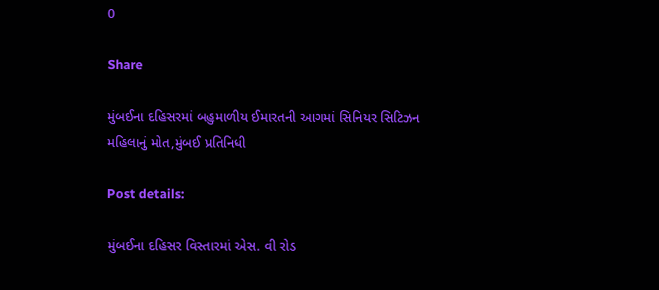0

Share

મુંબઈના દહિસરમાં બહુમાળીય ઈમારતની આગમાં સિનિયર સિટિઝન મહિલાનું મોત,મુંબઈ પ્રતિનિધી

Post details:

મુંબઈના દહિસર વિસ્તારમાં એસ. વી રોડ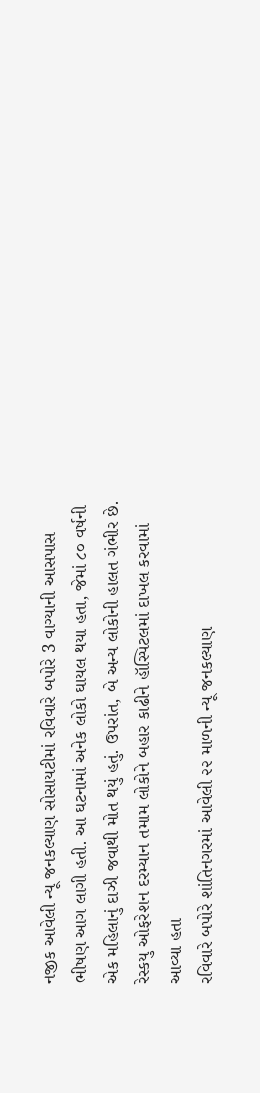નજીક આવેલી ન્યૂ જનકલ્યાણ સોસાયટીમાં રવિવારે બપોરે 3 વાગ્યાની આસપાસ ભીષણ આગ લાગી હતી. આ ઘટનામાં અનેક લોકો ઘાયલ થયા હતા, જેમાં ૮૦ વર્ષની એક મહિલાનું દાઝી જવાથી મોત થયું હતું. ઉપરાંત, બે અન્ય લોકોની હાલત ગંભીર છે. રેસ્કયુ ઓફરેશન દરમ્યાન તમામ લોકોને બહાર કાઢીને હૉસ્પિટલમાં દાખલ કરવામાં આવ્યા હતા
રવિવારે બપોરે શાંતિનગરમાં આવેલી ૨૨ માળની ન્યૂ જનકલ્યાણ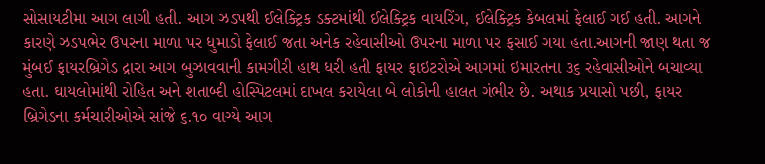સોસાયટીમા આગ લાગી હતી. આગ ઝડપથી ઈલેક્ટ્રિક ડક્ટમાંથી ઈલેક્ટ્રિક વાયરિંગ, ઈલેક્ટ્રિક કેબલમાં ફેલાઈ ગઈ હતી. આગને કારણે ઝડપભેર ઉપરના માળા પર ધુમાડો ફેલાઈ જતા અનેક રહેવાસીઓ ઉપરના માળા પર ફસાઈ ગયા હતા.આગની જાણ થતા જ મુંબઈ ફાયરબ્રિગેડ દ્રારા આગ બુઝાવવાની કામગીરી હાથ ધરી હતી ફાયર ફાઇટરોએ આગમાં ઇમારતના ૩૬ રહેવાસીઓને બચાવ્યા હતા. ઘાયલોમાંથી રોહિત અને શતાબ્દી હોસ્પિટલમાં દાખલ કરાયેલા બે લોકોની હાલત ગંભીર છે. અથાક પ્રયાસો પછી, ફાયર બ્રિગેડના કર્મચારીઓએ સાંજે ૬.૧૦ વાગ્યે આગ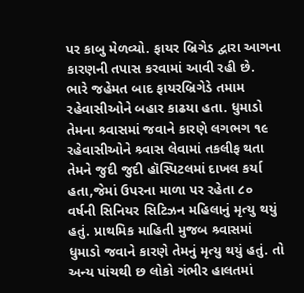પર કાબુ મેળવ્યો. ફાયર બ્રિગેડ દ્વારા આગના કારણની તપાસ કરવામાં આવી રહી છે.
ભારે જહેમત બાદ ફાયરબ્રિગેડે તમામ રહેવાસીઓને બહાર કાઢયા હતા. ધુમાડો તેમના શ્ર્વાસમાં જવાને કારણે લગભગ ૧૯ રહેવાસીઓને શ્ર્વાસ લેવામાં તકલીફ થતા તેમને જુદી જુદી હૉસ્પિટલમાં દાખલ કર્યા હતા,જેમાં ઉપરના માળા પર રહેતા ૮૦ વર્ષની સિનિયર સિટિઝન મહિલાનું મૃત્યુ થયું હતું. પ્રાથમિક માહિતી મુજબ શ્ર્વાસમાં ધુમાડો જવાને કારણે તેમનું મૃત્યુ થયું હતું. તો અન્ય પાંચથી છ લોકો ગંભીર હાલતમાં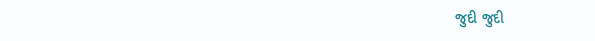જુદી જુદી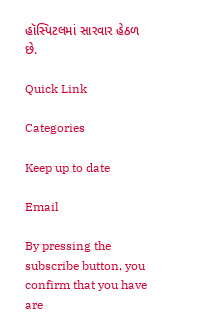હૉસ્પિટલમાં સારવાર હેઠળ છે.

Quick Link

Categories

Keep up to date

Email

By pressing the subscribe button, you confirm that you have are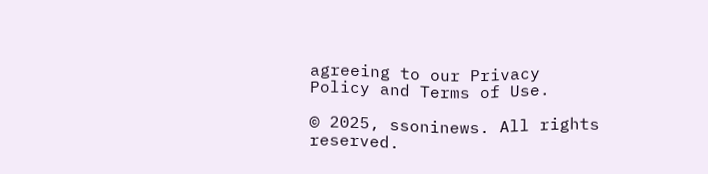agreeing to our Privacy Policy and Terms of Use.

© 2025, ssoninews. All rights reserved.